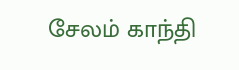சேலம் காந்தி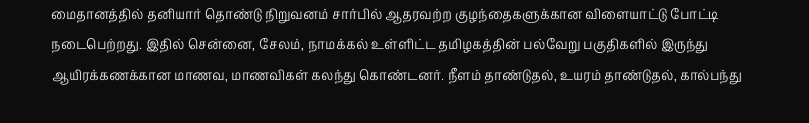மைதானத்தில் தனியார் தொண்டு நிறுவனம் சார்பில் ஆதரவற்ற குழந்தைகளுக்கான விளையாட்டு போட்டி நடைபெற்றது. இதில் சென்னை, சேலம், நாமக்கல் உள்ளிட்ட தமிழகத்தின் பல்வேறு பகுதிகளில் இருந்து ஆயிரக்கணக்கான மாணவ, மாணவிகள் கலந்து கொண்டனர். நீளம் தாண்டுதல், உயரம் தாண்டுதல், கால்பந்து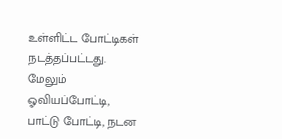உள்ளிட்ட போட்டிகள் நடத்தப்பட்டது. மேலும் ஓவியப்போட்டி, பாட்டு போட்டி, நடன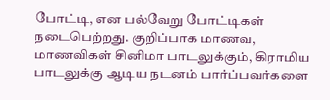போட்டி, என பல்வேறு போட்டிகள் நடைபெற்றது. குறிப்பாக மாணவ, மாணவிகள் சினிமா பாடலுக்கும், கிராமிய பாடலுக்கு ஆடிய நடனம் பார்ப்பவர்களை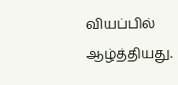வியப்பில் ஆழ்த்தியது.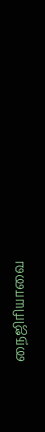நைஜிரியாவை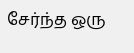சேர்ந்த ஒரு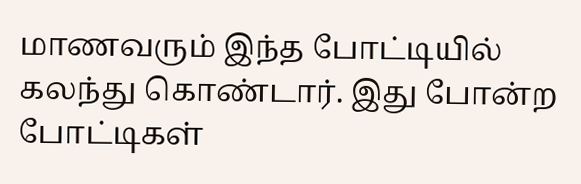மாணவரும் இந்த போட்டியில் கலந்து கொண்டார். இது போன்ற போட்டிகள்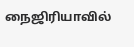நைஜிரியாவில்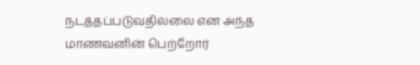நடத்தப்படுவதில்லை என அந்த மாணவனின் பெற்றோர்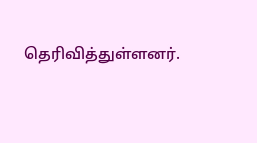தெரிவித்துள்ளனர்.